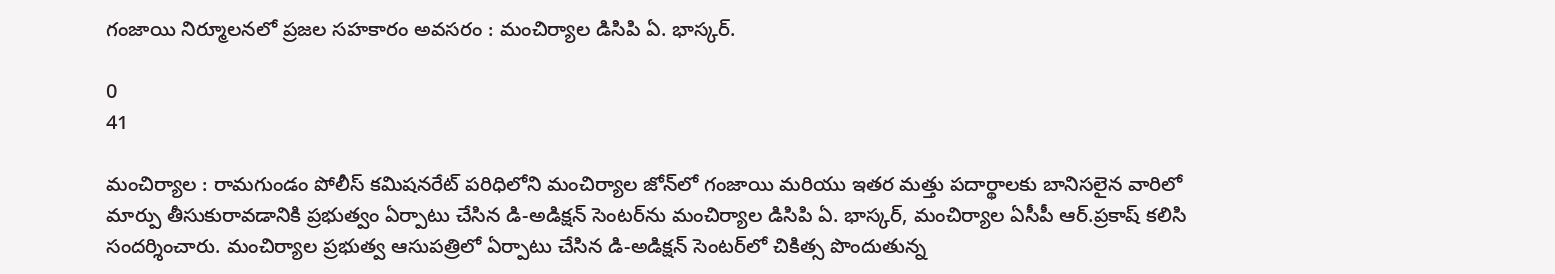గంజాయి నిర్మూలనలో ప్రజల సహకారం అవసరం : మంచిర్యాల డిసిపి ఏ. భాస్కర్.

0
41

మంచిర్యాల : రామగుండం పోలీస్ కమిషనరేట్ పరిధిలోని మంచిర్యాల జోన్‌లో గంజాయి మరియు ఇతర మత్తు పదార్థాలకు బానిసలైన వారిలో మార్పు తీసుకురావడానికి ప్రభుత్వం ఏర్పాటు చేసిన డి-అడిక్షన్ సెంటర్‌ను మంచిర్యాల డిసిపి ఏ. భాస్కర్, మంచిర్యాల ఏసీపీ ఆర్.ప్రకాష్ కలిసి సందర్శించారు. మంచిర్యాల ప్రభుత్వ ఆసుపత్రిలో ఏర్పాటు చేసిన డి-అడిక్షన్ సెంటర్‌లో చికిత్స పొందుతున్న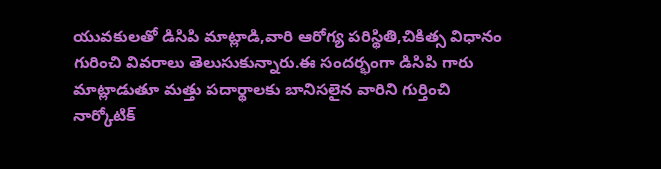యువకులతో డిసిపి మాట్లాడి,వారి ఆరోగ్య పరిస్థితి,చికిత్స విధానం గురించి వివరాలు తెలుసుకున్నారు.ఈ సందర్భంగా డిసిపి గారు మాట్లాడుతూ మత్తు పదార్థాలకు బానిసలైన వారిని గుర్తించి నార్కోటిక్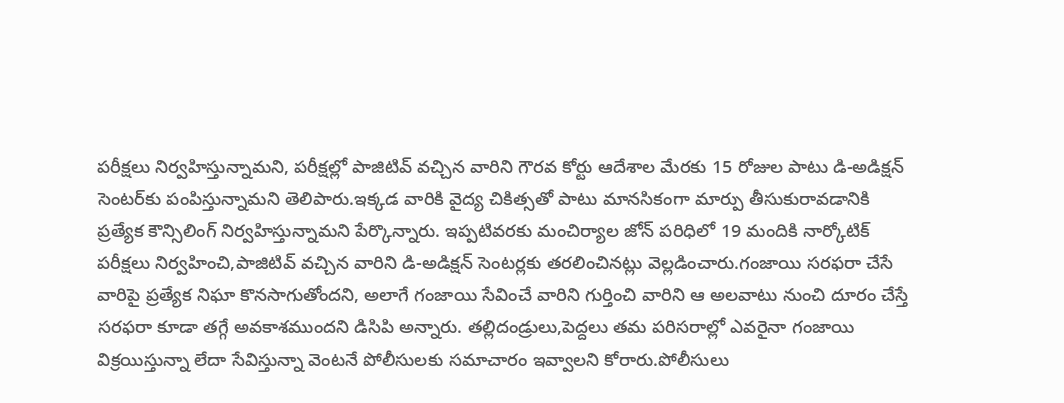పరీక్షలు నిర్వహిస్తున్నామని, పరీక్షల్లో పాజిటివ్ వచ్చిన వారిని గౌరవ కోర్టు ఆదేశాల మేరకు 15 రోజుల పాటు డి-అడిక్షన్ సెంటర్‌కు పంపిస్తున్నామని తెలిపారు.ఇక్కడ వారికి వైద్య చికిత్సతో పాటు మానసికంగా మార్పు తీసుకురావడానికి ప్రత్యేక కౌన్సిలింగ్ నిర్వహిస్తున్నామని పేర్కొన్నారు. ఇప్పటివరకు మంచిర్యాల జోన్ పరిధిలో 19 మందికి నార్కోటిక్ పరీక్షలు నిర్వహించి,పాజిటివ్ వచ్చిన వారిని డి-అడిక్షన్ సెంటర్లకు తరలించినట్లు వెల్లడించారు.గంజాయి సరఫరా చేసే వారిపై ప్రత్యేక నిఘా కొనసాగుతోందని, అలాగే గంజాయి సేవించే వారిని గుర్తించి వారిని ఆ అలవాటు నుంచి దూరం చేస్తే సరఫరా కూడా తగ్గే అవకాశముందని డిసిపి అన్నారు. తల్లిదండ్రులు,పెద్దలు తమ పరిసరాల్లో ఎవరైనా గంజాయి విక్రయిస్తున్నా లేదా సేవిస్తున్నా వెంటనే పోలీసులకు సమాచారం ఇవ్వాలని కోరారు.పోలీసులు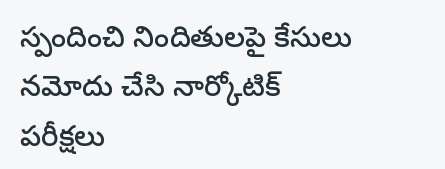స్పందించి నిందితులపై కేసులు నమోదు చేసి నార్కోటిక్ పరీక్షలు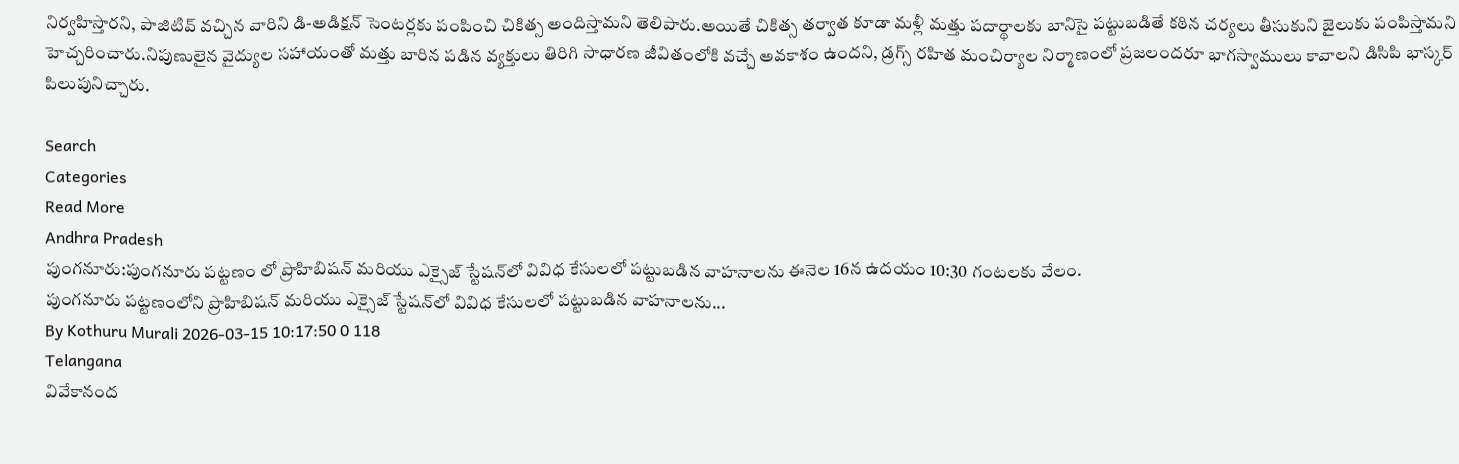నిర్వహిస్తారని, పాజిటివ్ వచ్చిన వారిని డి-అడిక్షన్ సెంటర్లకు పంపించి చికిత్స అందిస్తామని తెలిపారు.అయితే చికిత్స తర్వాత కూడా మళ్లీ మత్తు పదార్థాలకు బానిసై పట్టుబడితే కఠిన చర్యలు తీసుకుని జైలుకు పంపిస్తామని హెచ్చరించారు.నిపుణులైన వైద్యుల సహాయంతో మత్తు బారిన పడిన వ్యక్తులు తిరిగి సాధారణ జీవితంలోకి వచ్చే అవకాశం ఉందని, డ్రగ్స్ రహిత మంచిర్యాల నిర్మాణంలో ప్రజలందరూ భాగస్వాములు కావాలని డిసిపి భాస్కర్ పిలుపునిచ్చారు.

Search
Categories
Read More
Andhra Pradesh
పుంగనూరు:పుంగనూరు పట్టణం లో ప్రొహిబిషన్ మరియు ఎక్సైజ్ స్టేషన్‌లో వివిధ కేసులలో పట్టుబడిన వాహనాలను ఈనెల 16న ఉదయం 10:30 గంటలకు వేలం.
పుంగనూరు పట్టణంలోని ప్రొహిబిషన్ మరియు ఎక్సైజ్ స్టేషన్‌లో వివిధ కేసులలో పట్టుబడిన వాహనాలను...
By Kothuru Murali 2026-03-15 10:17:50 0 118
Telangana
వివేకానంద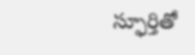స్ఫూర్తితో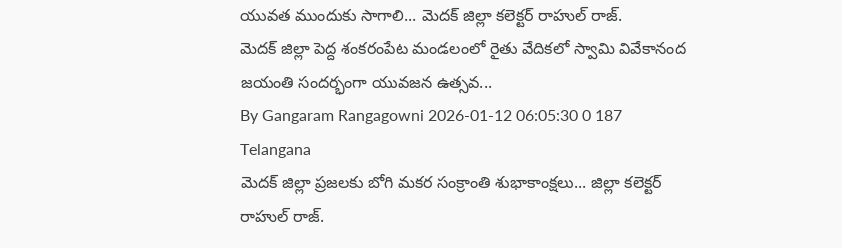యువత ముందుకు సాగాలి... మెదక్ జిల్లా కలెక్టర్ రాహుల్ రాజ్.
మెదక్ జిల్లా పెద్ద శంకరంపేట మండలంలో రైతు వేదికలో స్వామి వివేకానంద జయంతి సందర్భంగా యువజన ఉత్సవ...
By Gangaram Rangagowni 2026-01-12 06:05:30 0 187
Telangana
మెదక్ జిల్లా ప్రజలకు బోగి మకర సంక్రాంతి శుభాకాంక్షలు... జిల్లా కలెక్టర్ రాహుల్ రాజ్.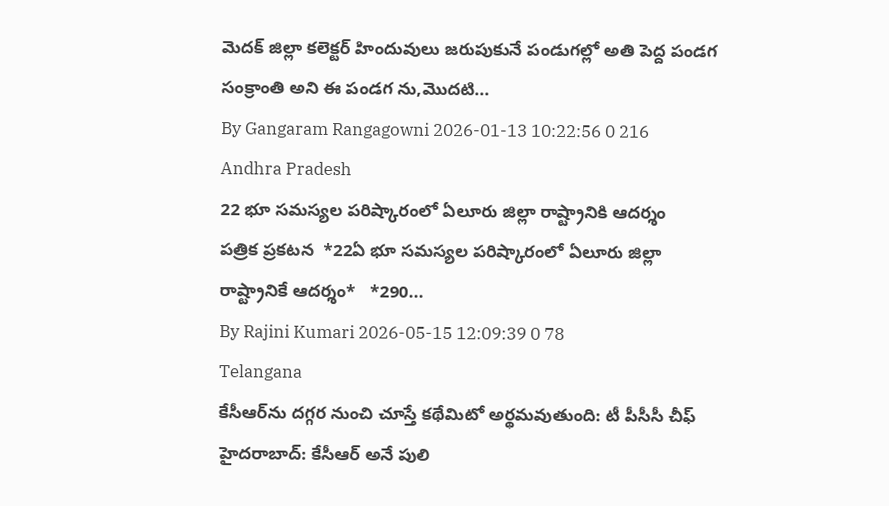మెదక్ జిల్లా కలెక్టర్ హిందువులు జరుపుకునే పండుగల్లో అతి పెద్ద పండగ సంక్రాంతి అని ఈ పండగ ను,మొదటి...
By Gangaram Rangagowni 2026-01-13 10:22:56 0 216
Andhra Pradesh
22 భూ సమస్యల పరిష్కారంలో ఏలూరు జిల్లా రాష్ట్రానికి ఆదర్శం
పత్రిక ప్రకటన  *22ఏ భూ సమస్యల పరిష్కారంలో ఏలూరు జిల్లా రాష్ట్రానికే ఆదర్శం*   *290...
By Rajini Kumari 2026-05-15 12:09:39 0 78
Telangana
కేసీఆర్‌ను దగ్గర నుంచి చూస్తే కథేమిటో అర్థమవుతుంది: టీ పీసీసీ చీఫ్
హైదరాబాద్: కేసీఆర్ అనే పులి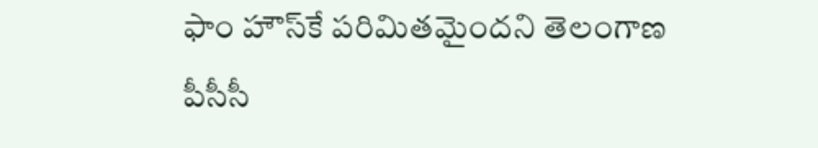ఫాం హౌస్‌కే పరిమితమైందని తెలంగాణ పీసీసీ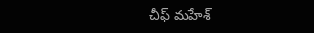చీఫ్ మహేశ్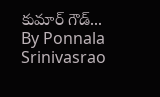కుమార్ గౌడ్...
By Ponnala Srinivasrao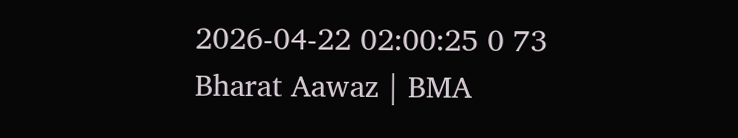2026-04-22 02:00:25 0 73
Bharat Aawaz | BMA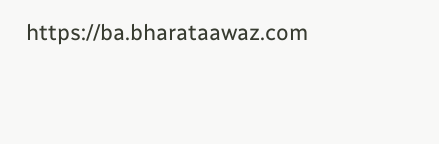https://ba.bharataawaz.com